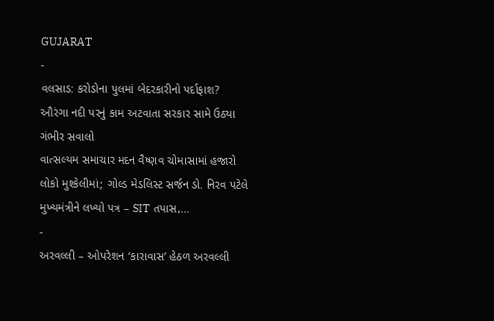GUJARAT
-
વલસાડ: કરોડોના પુલમાં બેદરકારીનો પર્દાફાશ? ઔરંગા નદી પરનું કામ અટવાતા સરકાર સામે ઉઠ્યા ગંભીર સવાલો
વાત્સલ્યમ સમાચાર મદન વૈષ્ણવ ચોમાસામાં હજારો લોકો મુશ્કેલીમાં; ગોલ્ડ મેડલિસ્ટ સર્જન ડો. નિરવ પટેલે મુખ્યમંત્રીને લખ્યો પત્ર – SIT તપાસ,…
-
અરવલ્લી – ઓપરેશન ‘કારાવાસ’ હેઠળ અરવલ્લી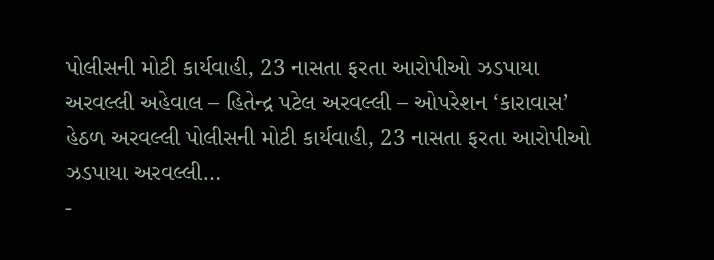પોલીસની મોટી કાર્યવાહી, 23 નાસતા ફરતા આરોપીઓ ઝડપાયા
અરવલ્લી અહેવાલ – હિતેન્દ્ર પટેલ અરવલ્લી – ઓપરેશન ‘કારાવાસ’ હેઠળ અરવલ્લી પોલીસની મોટી કાર્યવાહી, 23 નાસતા ફરતા આરોપીઓ ઝડપાયા અરવલ્લી…
-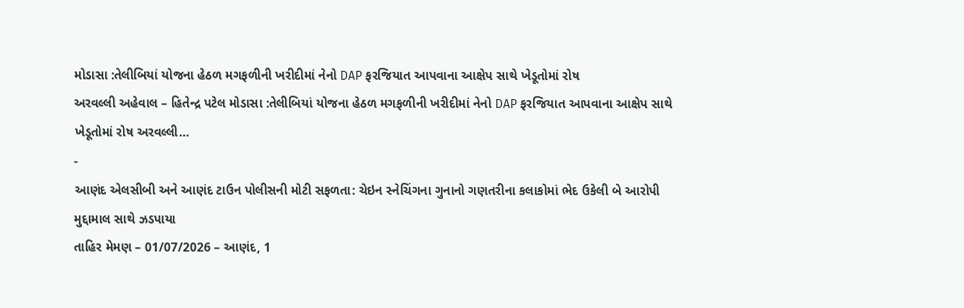મોડાસા :તેલીબિયાં યોજના હેઠળ મગફળીની ખરીદીમાં નેનો DAP ફરજિયાત આપવાના આક્ષેપ સાથે ખેડૂતોમાં રોષ
અરવલ્લી અહેવાલ – હિતેન્દ્ર પટેલ મોડાસા :તેલીબિયાં યોજના હેઠળ મગફળીની ખરીદીમાં નેનો DAP ફરજિયાત આપવાના આક્ષેપ સાથે ખેડૂતોમાં રોષ અરવલ્લી…
-
આણંદ એલસીબી અને આણંદ ટાઉન પોલીસની મોટી સફળતા: ચેઇન સ્નેચિંગના ગુનાનો ગણતરીના કલાકોમાં ભેદ ઉકેલી બે આરોપી મુદ્દામાલ સાથે ઝડપાયા
તાહિર મેમણ – 01/07/2026 – આણંદ, 1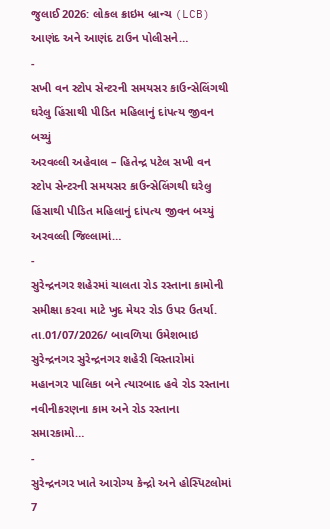જુલાઈ 2026: લોકલ ક્રાઇમ બ્રાન્ચ (LCB) આણંદ અને આણંદ ટાઉન પોલીસને…
-
સખી વન સ્ટોપ સેન્ટરની સમયસર કાઉન્સેલિંગથી ઘરેલુ હિંસાથી પીડિત મહિલાનું દાંપત્ય જીવન બચ્યું
અરવલ્લી અહેવાલ – હિતેન્દ્ર પટેલ સખી વન સ્ટોપ સેન્ટરની સમયસર કાઉન્સેલિંગથી ઘરેલુ હિંસાથી પીડિત મહિલાનું દાંપત્ય જીવન બચ્યું અરવલ્લી જિલ્લામાં…
-
સુરેન્દ્રનગર શહેરમાં ચાલતા રોડ રસ્તાના કામોની સમીક્ષા કરવા માટે ખુદ મેયર રોડ ઉપર ઉતર્યા.
તા.01/07/2026/ બાવળિયા ઉમેશભાઇ સુરેન્દ્રનગર સુરેન્દ્રનગર શહેરી વિસ્તારોમાં મહાનગર પાલિકા બને ત્યારબાદ હવે રોડ રસ્તાના નવીનીકરણના કામ અને રોડ રસ્તાના સમારકામો…
-
સુરેન્દ્રનગર ખાતે આરોગ્ય કેન્દ્રો અને હોસ્પિટલોમાં 7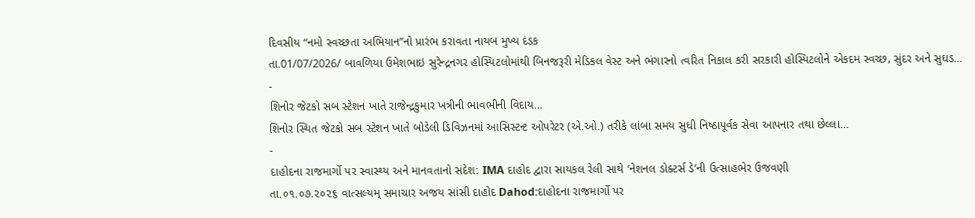દિવસીય “નમો સ્વચ્છતા અભિયાન”નો પ્રારંભ કરાવતા નાયબ મુખ્ય દંડક
તા.01/07/2026/ બાવળિયા ઉમેશભાઇ સુરેન્દ્રનગર હોસ્પિટલોમાંથી બિનજરૂરી મેડિકલ વેસ્ટ અને ભંગારનો ત્વરિત નિકાલ કરી સરકારી હોસ્પિટલોને એકદમ સ્વચ્છ, સુંદર અને સુઘડ…
-
શિનોર જેટકો સબ સ્ટેશન ખાતે રાજેન્દ્રકુમાર ખત્રીની ભાવભીની વિદાય…
શિનોર સ્થિત જેટકો સબ સ્ટેશન ખાતે બોડેલી ડિવિઝનમાં આસિસ્ટન્ટ ઓપરેટર (એ.ઓ.) તરીકે લાંબા સમય સુધી નિષ્ઠાપૂર્વક સેવા આપનાર તથા છેલ્લા…
-
દાહોદના રાજમાર્ગો પર સ્વાસ્થ્ય અને માનવતાનો સંદેશ: IMA દાહોદ દ્વારા સાયકલ રેલી સાથે ‘નેશનલ ડોક્ટર્સ ડે’ની ઉત્સાહભેર ઉજવણી
તા.૦૧.૦૭.૨૦૨૬ વાત્સલ્યમ્ સમાચાર અજય સાંસી દાહોદ Dahod:દાહોદના રાજમાર્ગો પર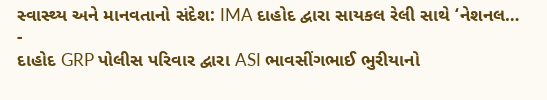સ્વાસ્થ્ય અને માનવતાનો સંદેશ: IMA દાહોદ દ્વારા સાયકલ રેલી સાથે ‘નેશનલ…
-
દાહોદ GRP પોલીસ પરિવાર દ્વારા ASI ભાવસીંગભાઈ ભુરીયાનો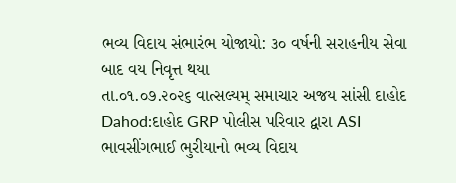ભવ્ય વિદાય સંભારંભ યોજાયો: ૩૦ વર્ષની સરાહનીય સેવા બાદ વય નિવૃત્ત થયા
તા.૦૧.૦૭.૨૦૨૬ વાત્સલ્યમ્ સમાચાર અજય સાંસી દાહોદ Dahod:દાહોદ GRP પોલીસ પરિવાર દ્વારા ASI ભાવસીંગભાઈ ભુરીયાનો ભવ્ય વિદાય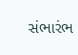સંભારંભ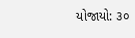યોજાયો: ૩૦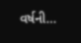વર્ષની…